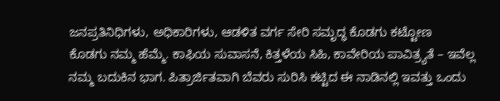ಜನಪ್ರತಿನಿಧಿಗಳು, ಅಧಿಕಾರಿಗಳು, ಆಡಳಿತ ವರ್ಗ ಸೇರಿ ಸಮೃದ್ಧ ಕೊಡಗು ಕಟ್ಟೋಣ
ಕೊಡಗು ನಮ್ಮ ಹೆಮ್ಮೆ. ಕಾಫಿಯ ಸುವಾಸನೆ, ಕಿತ್ತಳೆಯ ಸಿಹಿ, ಕಾವೇರಿಯ ಪಾವಿತ್ರ್ಯತೆ – ಇವೆಲ್ಲ ನಮ್ಮ ಬದುಕಿನ ಭಾಗ. ಪಿತ್ರಾರ್ಜಿತವಾಗಿ ಬೆವರು ಸುರಿಸಿ ಕಟ್ಟಿದ ಈ ನಾಡಿನಲ್ಲಿ ಇವತ್ತು ಒಂದು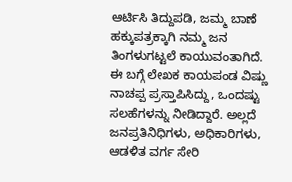ಆರ್ಟಿಸಿ ತಿದ್ದುಪಡಿ, ಜಮ್ಮ ಬಾಣೆ ಹಕ್ಕುಪತ್ರಕ್ಕಾಗಿ ನಮ್ಮ ಜನ ತಿಂಗಳುಗಟ್ಟಲೆ ಕಾಯುವಂತಾಗಿದೆ. ಈ ಬಗ್ಗೆ ಲೇಖಕ ಕಾಯಪಂಡ ವಿಷ್ಣು ನಾಚಪ್ಪ ಪ್ರಸ್ತಾಪಿಸಿದ್ದು, ಒಂದಷ್ಟು ಸಲಹೆಗಳನ್ನು ನೀಡಿದ್ದಾರೆ. ಅಲ್ಲದೆ ಜನಪ್ರತಿನಿಧಿಗಳು, ಅಧಿಕಾರಿಗಳು, ಆಡಳಿತ ವರ್ಗ ಸೇರಿ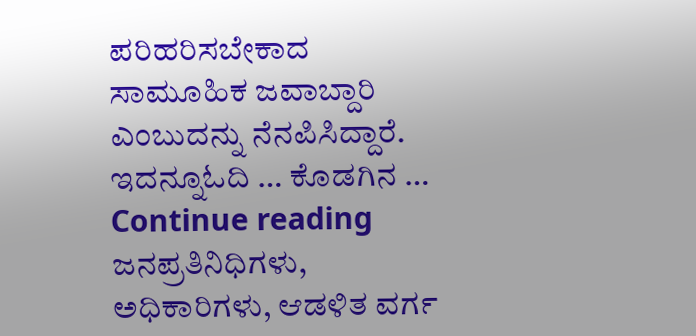ಪರಿಹರಿಸಬೇಕಾದ ಸಾಮೂಹಿಕ ಜವಾಬ್ದಾರಿ ಎಂಬುದನ್ನು ನೆನಪಿಸಿದ್ದಾರೆ. ಇದನ್ನೂಓದಿ … ಕೊಡಗಿನ … Continue reading ಜನಪ್ರತಿನಿಧಿಗಳು, ಅಧಿಕಾರಿಗಳು, ಆಡಳಿತ ವರ್ಗ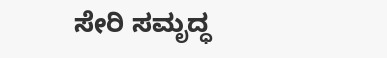ಸೇರಿ ಸಮೃದ್ಧ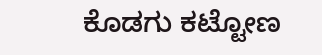ಕೊಡಗು ಕಟ್ಟೋಣ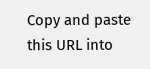Copy and paste this URL into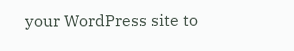your WordPress site to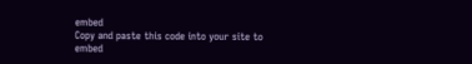embed
Copy and paste this code into your site to embed